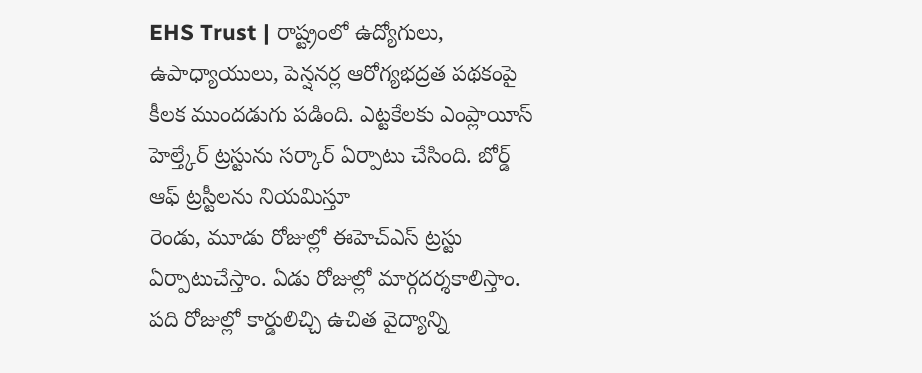EHS Trust | రాష్ట్రంలో ఉద్యోగులు, ఉపాధ్యాయులు, పెన్షనర్ల ఆరోగ్యభద్రత పథకంపై కీలక ముందడుగు పడింది. ఎట్టకేలకు ఎంప్లాయీస్ హెల్త్కేర్ ట్రస్టును సర్కార్ ఏర్పాటు చేసింది. బోర్డ్ ఆఫ్ ట్రస్టీలను నియమిస్తూ
రెండు, మూడు రోజుల్లో ఈహెచ్ఎస్ ట్రస్టు ఏర్పాటుచేస్తాం. ఏడు రోజుల్లో మార్గదర్శకాలిస్తాం. పది రోజుల్లో కార్డులిచ్చి ఉచిత వైద్యాన్ని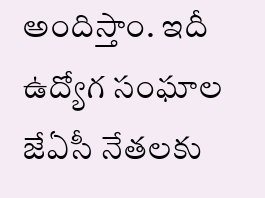అందిస్తాం. ఇదీ ఉద్యోగ సంఘాల జేఏసీ నేతలకు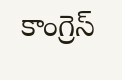కాంగ్రెస్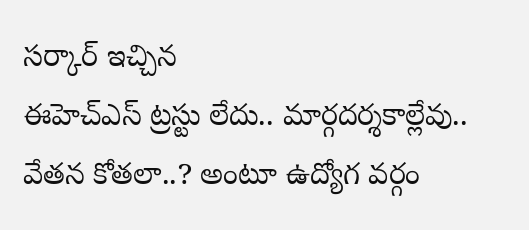సర్కార్ ఇచ్చిన
ఈహెచ్ఎస్ ట్రస్టు లేదు.. మార్గదర్శకాల్లేవు.. వేతన కోతలా..? అంటూ ఉద్యోగ వర్గం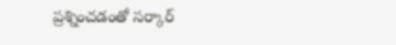ప్రశ్నించడంతో సర్కార్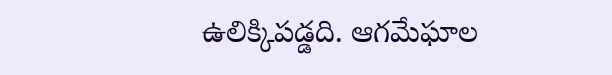ఉలిక్కిపడ్డది. ఆగమేఘాల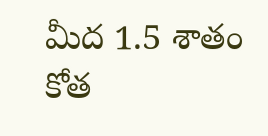మీద 1.5 శాతం కోత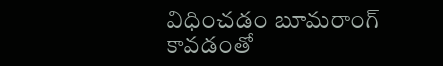విధించడం బూమరాంగ్ కావడంతో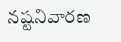నష్టనివారణ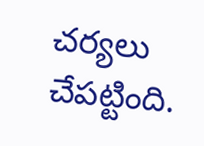చర్యలు చేపట్టింది.